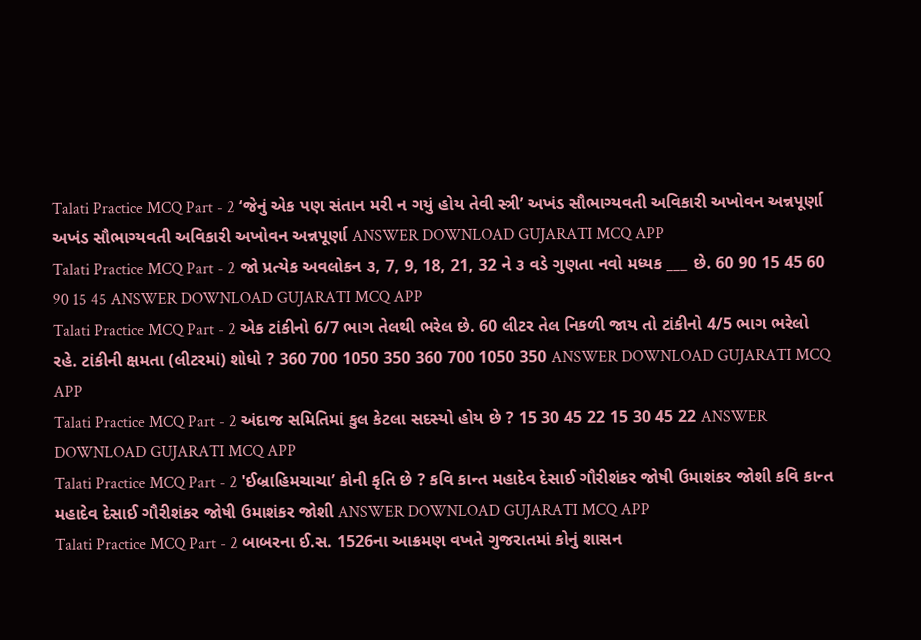Talati Practice MCQ Part - 2 ‘જેનું એક પણ સંતાન મરી ન ગયું હોય તેવી સ્ત્રી’ અખંડ સૌભાગ્યવતી અવિકારી અખોવન અન્નપૂર્ણા અખંડ સૌભાગ્યવતી અવિકારી અખોવન અન્નપૂર્ણા ANSWER DOWNLOAD GUJARATI MCQ APP
Talati Practice MCQ Part - 2 જો પ્રત્યેક અવલોકન ૩, 7, 9, 18, 21, 32 ને ૩ વડે ગુણતા નવો મધ્યક ___ છે. 60 90 15 45 60 90 15 45 ANSWER DOWNLOAD GUJARATI MCQ APP
Talati Practice MCQ Part - 2 એક ટાંકીનો 6/7 ભાગ તેલથી ભરેલ છે. 60 લીટર તેલ નિકળી જાય તો ટાંકીનો 4/5 ભાગ ભરેલો રહે. ટાંકીની ક્ષમતા (લીટરમાં) શોધો ? 360 700 1050 350 360 700 1050 350 ANSWER DOWNLOAD GUJARATI MCQ APP
Talati Practice MCQ Part - 2 અંદાજ સમિતિમાં કુલ કેટલા સદસ્યો હોય છે ? 15 30 45 22 15 30 45 22 ANSWER DOWNLOAD GUJARATI MCQ APP
Talati Practice MCQ Part - 2 'ઈબ્રાહિમચાચા’ કોની કૃતિ છે ? કવિ કાન્ત મહાદેવ દેસાઈ ગૌરીશંકર જોષી ઉમાશંકર જોશી કવિ કાન્ત મહાદેવ દેસાઈ ગૌરીશંકર જોષી ઉમાશંકર જોશી ANSWER DOWNLOAD GUJARATI MCQ APP
Talati Practice MCQ Part - 2 બાબરના ઈ.સ. 1526ના આક્રમણ વખતે ગુજરાતમાં કોનું શાસન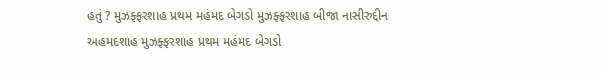હતું ? મુઝફ્ફરશાહ પ્રથમ મહંમદ બેગડો મુઝફ્ફરશાહ બીજા નાસીરુદ્દીન અહમદશાહ મુઝફ્ફરશાહ પ્રથમ મહંમદ બેગડો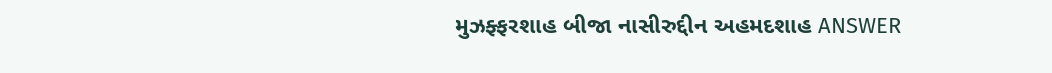મુઝફ્ફરશાહ બીજા નાસીરુદ્દીન અહમદશાહ ANSWER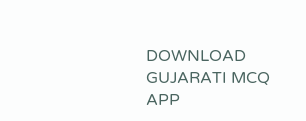DOWNLOAD GUJARATI MCQ APP